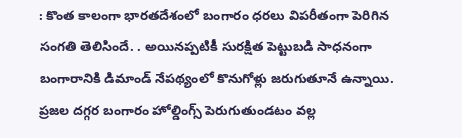: కొంత కాలంగా భారతదేశంలో బంగారం ధరలు విపరీతంగా పెరిగిన సంగతి తెలిసిందే. . అయినప్పటికీ సురక్షిత పెట్టుబడి సాధనంగా బంగారానికి డిమాండ్ నేపథ్యంలో కొనుగోళ్లు జరుగుతూనే ఉన్నాయి. ప్రజల దగ్గర బంగారం హోల్డింగ్స్ పెరుగుతుండటం వల్ల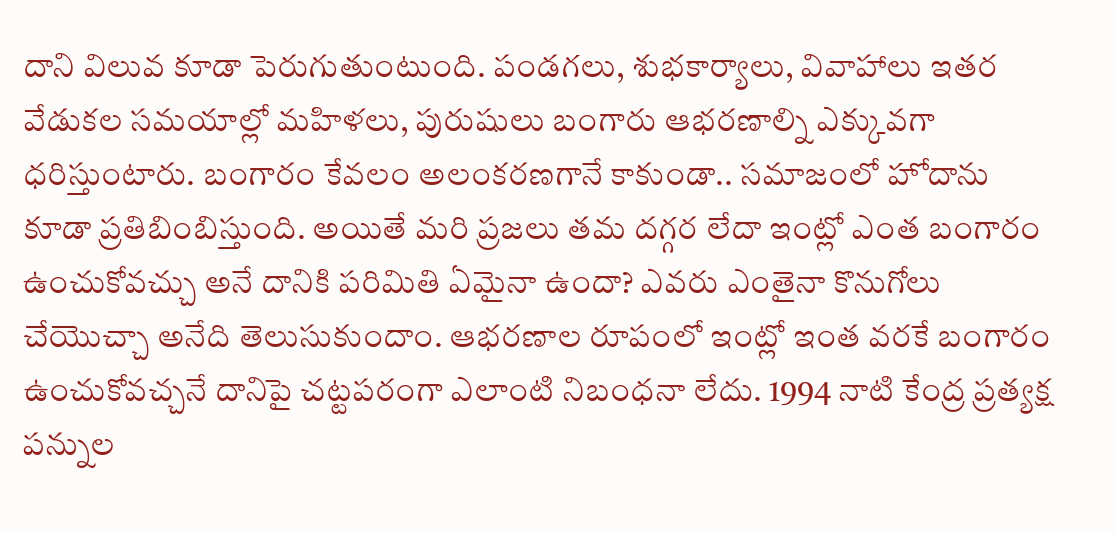దాని విలువ కూడా పెరుగుతుంటుంది. పండగలు, శుభకార్యాలు, వివాహాలు ఇతర వేడుకల సమయాల్లో మహిళలు, పురుషులు బంగారు ఆభరణాల్ని ఎక్కువగా ధరిస్తుంటారు. బంగారం కేవలం అలంకరణగానే కాకుండా.. సమాజంలో హోదాను కూడా ప్రతిబింబిస్తుంది. అయితే మరి ప్రజలు తమ దగ్గర లేదా ఇంట్లో ఎంత బంగారం ఉంచుకోవచ్చు అనే దానికి పరిమితి ఏమైనా ఉందా? ఎవరు ఎంతైనా కొనుగోలు చేయొచ్చా అనేది తెలుసుకుందాం. ఆభరణాల రూపంలో ఇంట్లో ఇంత వరకే బంగారం ఉంచుకోవచ్చనే దానిపై చట్టపరంగా ఎలాంటి నిబంధనా లేదు. 1994 నాటి కేంద్ర ప్రత్యక్ష పన్నుల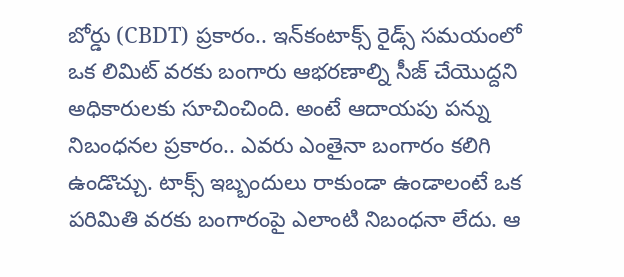బోర్డు (CBDT) ప్రకారం.. ఇన్‌కంటాక్స్ రైడ్స్ సమయంలో ఒక లిమిట్ వరకు బంగారు ఆభరణాల్ని సీజ్ చేయొద్దని అధికారులకు సూచించింది. అంటే ఆదాయపు పన్ను నిబంధనల ప్రకారం.. ఎవరు ఎంతైనా బంగారం కలిగి ఉండొచ్చు. టాక్స్ ఇబ్బందులు రాకుండా ఉండాలంటే ఒక పరిమితి వరకు బంగారంపై ఎలాంటి నిబంధనా లేదు. ఆ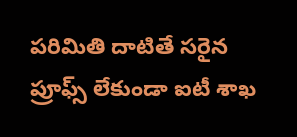పరిమితి దాటితే సరైన ప్రూఫ్స్ లేకుండా ఐటీ శాఖ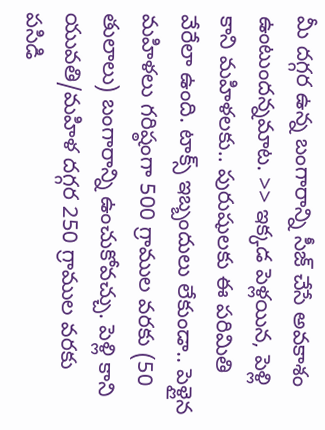మీ దగ్గర ఉన్న బంగారాన్ని సీజ్ చేసే అవకాశం ఉంటుందన్నమాట. >> ఇక్కడ పెళ్లయిన, పెళ్లి కాని మహిళలకు.. పురుషులకు ఈ పరిమితి వేరేలా ఉంది. టాక్స్ ఇబ్బందులు లేకుండా.. పెళ్లైన మహిళలు గరిష్ఠంగా 500 గ్రాముల వరకు (50 తులాలు) బంగారాన్ని ఉంచుకోవచ్చు. పెళ్లి కాని యువతి/మహిళ దగ్గర 250 గ్రాముల వరకు పసిడి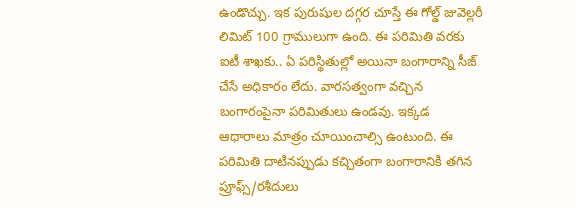ఉండొచ్చు. ఇక పురుషుల దగ్గర చూస్తే ఈ గోల్డ్ జువెల్లరీ లిమిట్ 100 గ్రాములుగా ఉంది. ఈ పరిమితి వరకు ఐటీ శాఖకు.. ఏ పరిస్థితుల్లో అయినా బంగారాన్ని సీజ్ చేసే అధికారం లేదు. వారసత్వంగా వచ్చిన బంగారంపైనా పరిమితులు ఉండవు. ఇక్కడ ఆధారాలు మాత్రం చూయించాల్సి ఉంటుంది. ఈ పరిమితి దాటినప్పుడు కచ్చితంగా బంగారానికి తగిన ప్రూఫ్స్/రశీదులు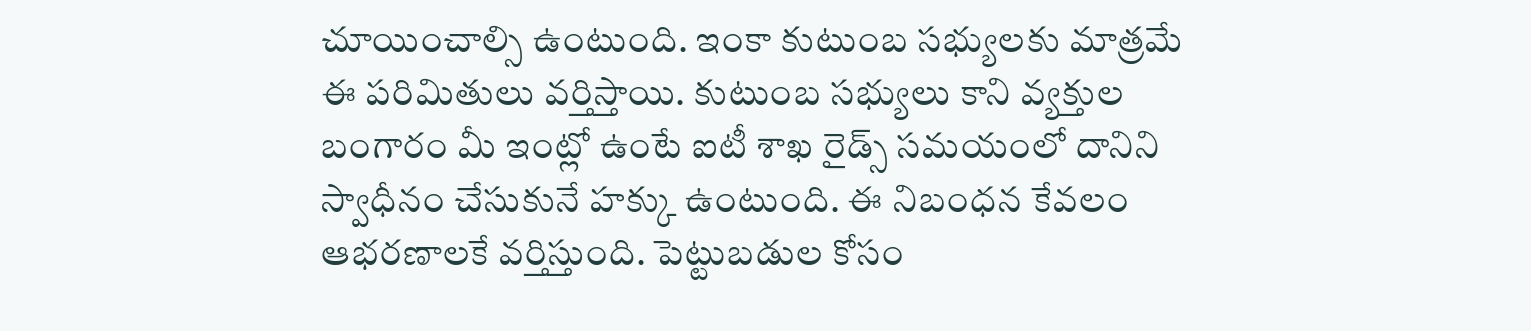చూయించాల్సి ఉంటుంది. ఇంకా కుటుంబ సభ్యులకు మాత్రమే ఈ పరిమితులు వర్తిస్తాయి. కుటుంబ సభ్యులు కాని వ్యక్తుల బంగారం మీ ఇంట్లో ఉంటే ఐటీ శాఖ రైడ్స్ సమయంలో దానిని స్వాధీనం చేసుకునే హక్కు ఉంటుంది. ఈ నిబంధన కేవలం ఆభరణాలకే వర్తిస్తుంది. పెట్టుబడుల కోసం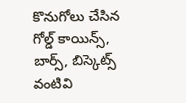కొనుగోలు చేసిన గోల్డ్ కాయిన్స్, బార్స్, బిస్కెట్స్ వంటివి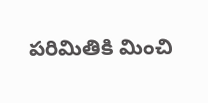పరిమితికి మించి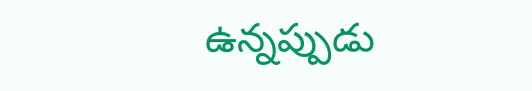ఉన్నప్పుడు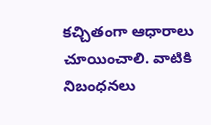కచ్చితంగా ఆధారాలు చూయించాలి. వాటికి నిబంధనలు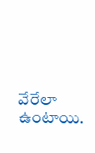వేరేలా ఉంటాయి.